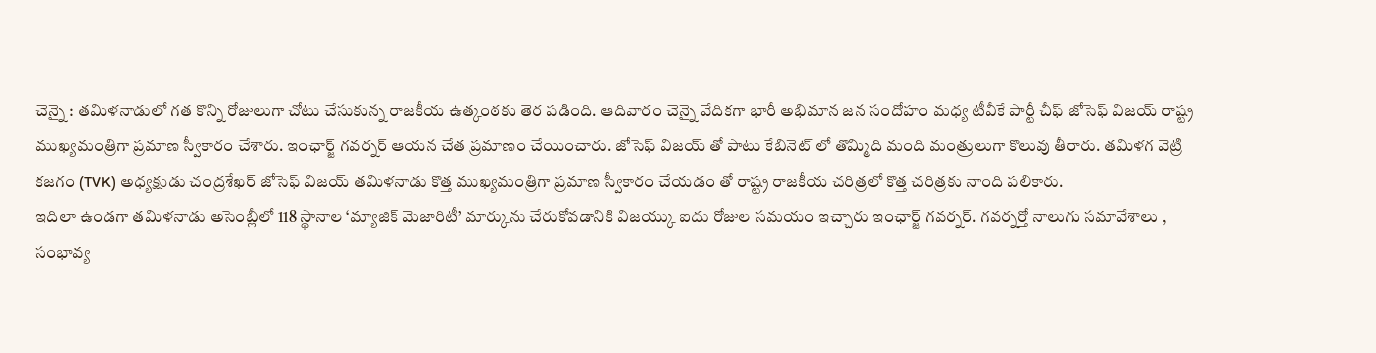చెన్నై : తమిళనాడులో గత కొన్ని రోజులుగా చోటు చేసుకున్న రాజకీయ ఉత్కంఠకు తెర పడింది. ఆదివారం చెన్నై వేదికగా భారీ అభిమాన జన సందోహం మధ్య టీవీకే పార్టీ చీఫ్ జోసెఫ్ విజయ్ రాష్ట్ర ముఖ్యమంత్రిగా ప్రమాణ స్వీకారం చేశారు. ఇంఛార్జ్ గవర్నర్ ఆయన చేత ప్రమాణం చేయించారు. జోసెఫ్ విజయ్ తో పాటు కేబినెట్ లో తొమ్మిది మంది మంత్రులుగా కొలువు తీరారు. తమిళగ వెట్రి కజగం (TVK) అధ్యక్షుడు చంద్రశేఖర్ జోసెఫ్ విజయ్ తమిళనాడు కొత్త ముఖ్యమంత్రిగా ప్రమాణ స్వీకారం చేయడం తో రాష్ట్ర రాజకీయ చరిత్రలో కొత్త చరిత్రకు నాంది పలికారు.
ఇదిలా ఉండగా తమిళనాడు అసెంబ్లీలో 118 స్థానాల ‘మ్యాజిక్ మెజారిటీ’ మార్కును చేరుకోవడానికి విజయ్కు ఐదు రోజుల సమయం ఇచ్చారు ఇంఛార్జ్ గవర్నర్. గవర్నర్తో నాలుగు సమావేశాలు , సంభావ్య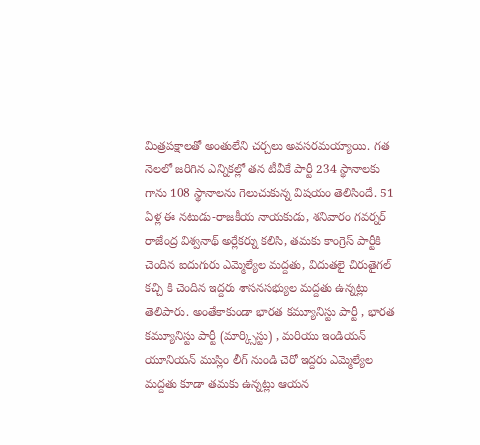మిత్రపక్షాలతో అంతులేని చర్చలు అవసరమయ్యాయి. గత నెలలో జరిగిన ఎన్నికల్లో తన టీవీకే పార్టీ 234 స్థానాలకు గాను 108 స్థానాలను గెలుచుకున్న విషయం తెలిసిందే. 51 ఏళ్ల ఈ నటుడు-రాజకీయ నాయకుడు, శనివారం గవర్నర్ రాజేంద్ర విశ్వనాథ్ అర్లేకర్ను కలిసి, తమకు కాంగ్రెస్ పార్టీకి చెందిన ఐదుగురు ఎమ్మెల్యేల మద్దతు, విదుతలై చిరుతైగల్ కచ్చి కి చెందిన ఇద్దరు శాసనసభ్యుల మద్దతు ఉన్నట్లు తెలిపారు. అంతేకాకుండా భారత కమ్యూనిస్టు పార్టీ , భారత కమ్యూనిస్టు పార్టీ (మార్క్సిస్టు) , మరియు ఇండియన్ యూనియన్ ముస్లిం లీగ్ నుండి చెరో ఇద్దరు ఎమ్మెల్యేల మద్దతు కూడా తమకు ఉన్నట్లు ఆయన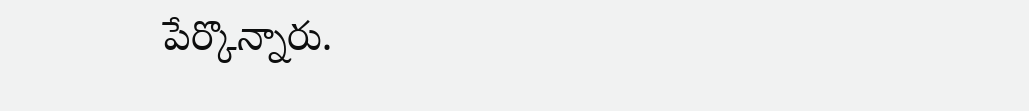పేర్కొన్నారు.